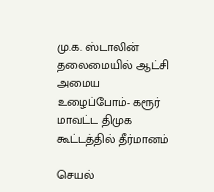மு.க. ஸ்டாலின் தலைமையில் ஆட்சி அமைய உழைப்போம்- கரூர் மாவட்ட திமுக கூட்டத்தில் தீர்மானம்

செயல்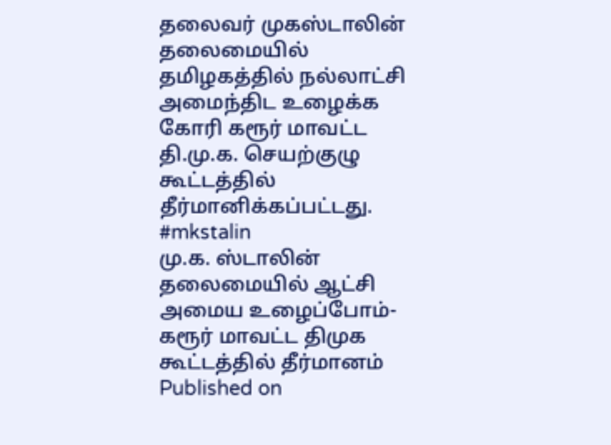தலைவர் முகஸ்டாலின் தலைமையில் தமிழகத்தில் நல்லாட்சி அமைந்திட உழைக்க கோரி கரூர் மாவட்ட தி.மு.க. செயற்குழு கூட்டத்தில் தீர்மானிக்கப்பட்டது. #mkstalin
மு.க. ஸ்டாலின் தலைமையில் ஆட்சி அமைய உழைப்போம்- கரூர் மாவட்ட திமுக கூட்டத்தில் தீர்மானம்
Published on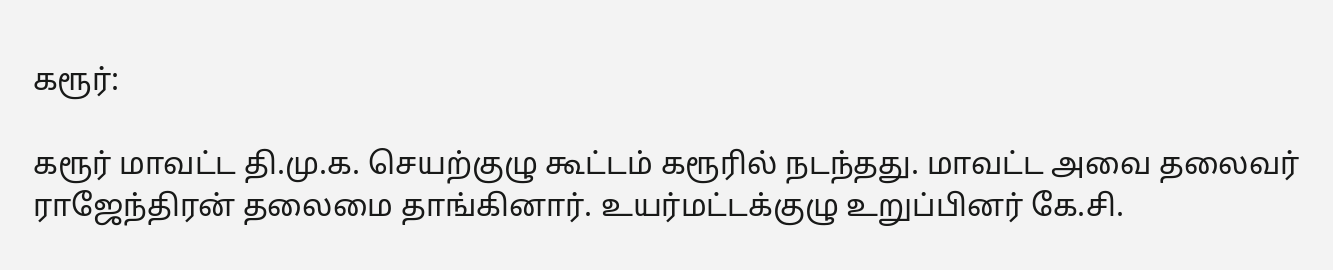கரூர்:

கரூர் மாவட்ட தி.மு.க. செயற்குழு கூட்டம் கரூரில் நடந்தது. மாவட்ட அவை தலைவர் ராஜேந்திரன் தலைமை தாங்கினார். உயர்மட்டக்குழு உறுப்பினர் கே.சி.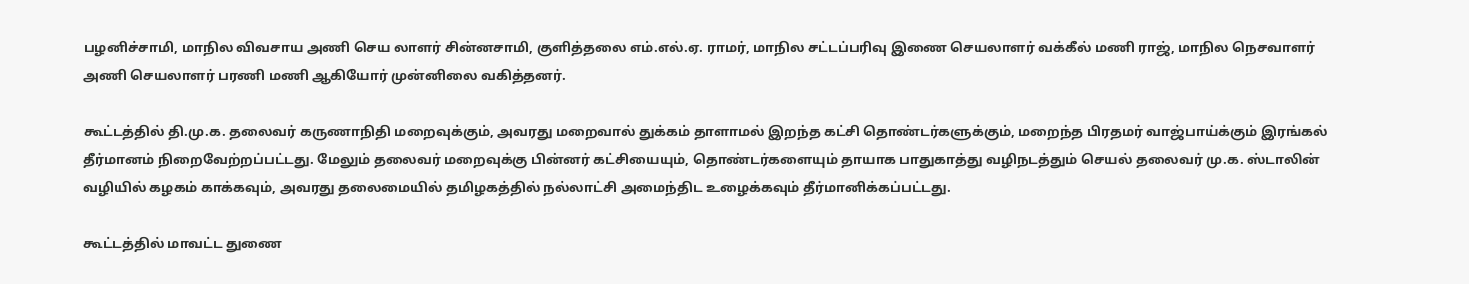பழனிச்சாமி, மாநில விவசாய அணி செய லாளர் சின்னசாமி, குளித்தலை எம்.எல்.ஏ. ராமர், மாநில சட்டப்பரிவு இணை செயலாளர் வக்கீல் மணி ராஜ், மாநில நெசவாளர் அணி செயலாளர் பரணி மணி ஆகியோர் முன்னிலை வகித்தனர்.

கூட்டத்தில் தி.மு.க. தலைவர் கருணாநிதி மறைவுக்கும், அவரது மறைவால் துக்கம் தாளாமல் இறந்த கட்சி தொண்டர்களுக்கும், மறைந்த பிரதமர் வாஜ்பாய்க்கும் இரங்கல் தீர்மானம் நிறைவேற்றப்பட்டது. மேலும் தலைவர் மறைவுக்கு பின்னர் கட்சியையும், தொண்டர்களையும் தாயாக பாதுகாத்து வழிநடத்தும் செயல் தலைவர் மு.க. ஸ்டாலின் வழியில் கழகம் காக்கவும், அவரது தலைமையில் தமிழகத்தில் நல்லாட்சி அமைந்திட உழைக்கவும் தீர்மானிக்கப்பட்டது.

கூட்டத்தில் மாவட்ட துணை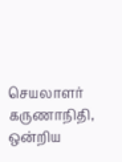செயலாளர் கருணாநிதி, ஒன்றிய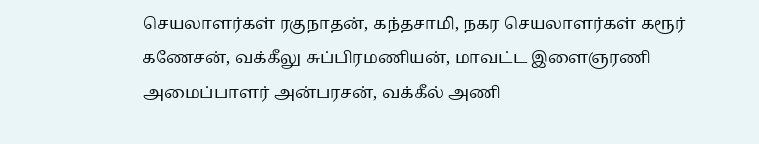செயலாளர்கள் ரகுநாதன், கந்தசாமி, நகர செயலாளர்கள் கரூர் கணேசன், வக்கீலு சுப்பிரமணியன், மாவட்ட இளைஞரணி அமைப்பாளர் அன்பரசன், வக்கீல் அணி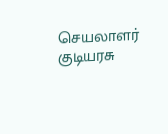செயலாளர் குடியரசு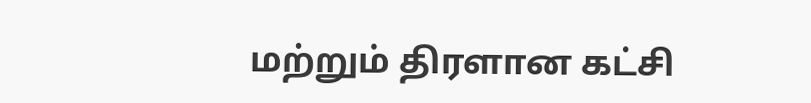மற்றும் திரளான கட்சி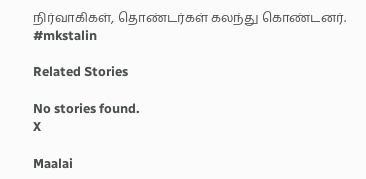நிர்வாகிகள், தொண்டர்கள் கலந்து கொண்டனர். #mkstalin

Related Stories

No stories found.
X

Maalai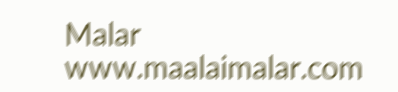Malar
www.maalaimalar.com